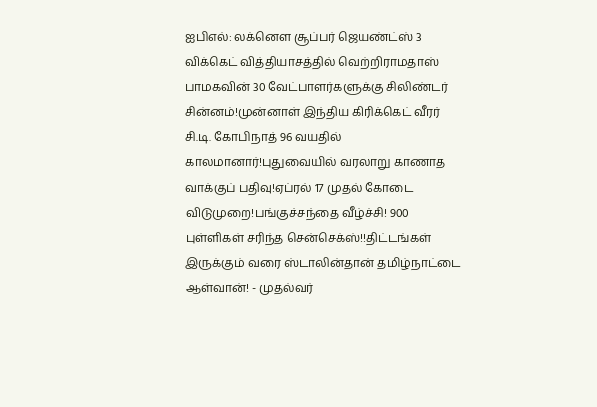ஐபிஎல்: லக்னௌ சூப்பர் ஜெயண்ட்ஸ் 3 விக்கெட் வித்தியாசத்தில் வெற்றிராமதாஸ் பாமகவின் 30 வேட்பாளர்களுக்கு சிலிண்டர் சின்னம்!முன்னாள் இந்திய கிரிக்கெட் வீரர் சி.டி. கோபிநாத் 96 வயதில் காலமானார்!புதுவையில் வரலாறு காணாத வாக்குப் பதிவு!ஏப்ரல் 17 முதல் கோடை விடுமுறை!பங்குச்சந்தை வீழ்ச்சி! 900 புள்ளிகள் சரிந்த சென்செக்ஸ்!!திட்டங்கள் இருக்கும் வரை ஸ்டாலின்தான் தமிழ்நாட்டை ஆள்வான்! - முதல்வர்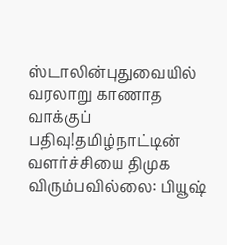ஸ்டாலின்புதுவையில் வரலாறு காணாத வாக்குப் பதிவு!தமிழ்நாட்டின் வளர்ச்சியை திமுக விரும்பவில்லை: பியூஷ்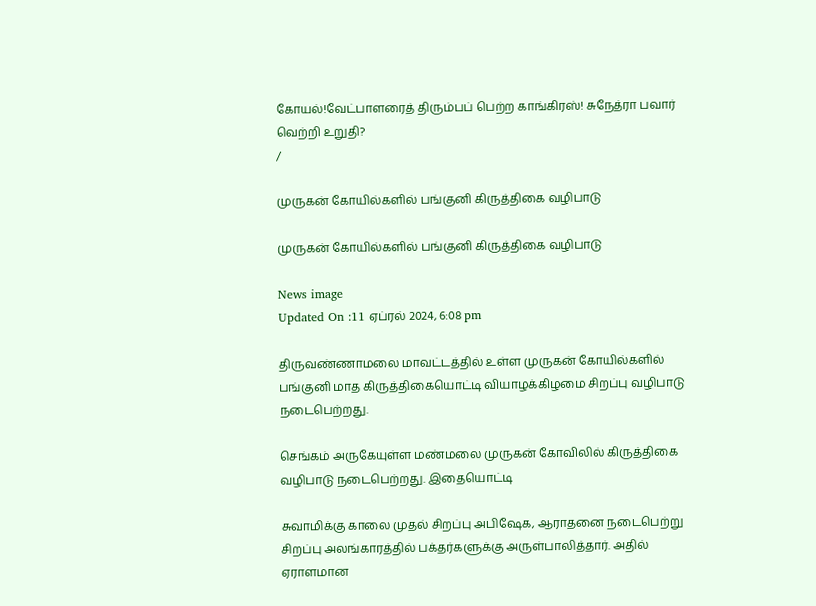கோயல்!வேட்பாளரைத் திரும்பப் பெற்ற காங்கிரஸ்! சுநேத்ரா பவார் வெற்றி உறுதி?
/

முருகன் கோயில்களில் பங்குனி கிருத்திகை வழிபாடு

முருகன் கோயில்களில் பங்குனி கிருத்திகை வழிபாடு

News image
Updated On :11 ஏப்ரல் 2024, 6:08 pm

திருவண்ணாமலை மாவட்டத்தில் உள்ள முருகன் கோயில்களில் பங்குனி மாத கிருத்திகையொட்டி வியாழக்கிழமை சிறப்பு வழிபாடு நடைபெற்றது.

செங்கம் அருகேயுள்ள மண்மலை முருகன் கோவிலில் கிருத்திகை வழிபாடு நடைபெற்றது. இதையொட்டி

சுவாமிக்கு காலை முதல் சிறப்பு அபிஷேக, ஆராதனை நடைபெற்று சிறப்பு அலங்காரத்தில் பக்தர்களுக்கு அருள்பாலித்தார். அதில் ஏராளமான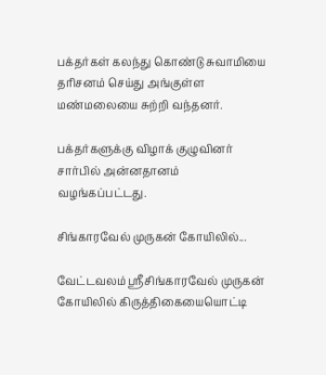பக்தர்கள் கலந்து கொண்டு சுவாமியை தரிசனம் செய்து அங்குள்ள மண்மலையை சுற்றி வந்தனர்.

பக்தர்களுக்கு விழாக் குழுவினர் சார்பில் அன்னதானம் வழங்கப்பட்டது.

சிங்காரவேல் முருகன் கோயிலில்...

வேட்டவலம் ஸ்ரீசிங்காரவேல் முருகன் கோயிலில் கிருத்திகையையொட்டி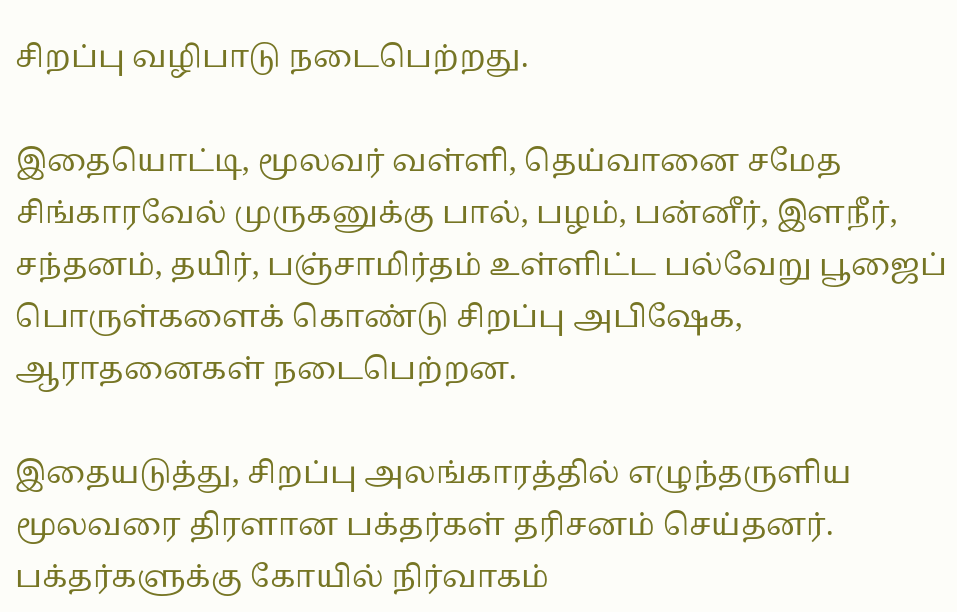சிறப்பு வழிபாடு நடைபெற்றது.

இதையொட்டி, மூலவர் வள்ளி, தெய்வானை சமேத சிங்காரவேல் முருகனுக்கு பால், பழம், பன்னீர், இளநீர், சந்தனம், தயிர், பஞ்சாமிர்தம் உள்ளிட்ட பல்வேறு பூஜைப் பொருள்களைக் கொண்டு சிறப்பு அபிஷேக, ஆராதனைகள் நடைபெற்றன.

இதையடுத்து, சிறப்பு அலங்காரத்தில் எழுந்தருளிய மூலவரை திரளான பக்தர்கள் தரிசனம் செய்தனர். பக்தர்களுக்கு கோயில் நிர்வாகம்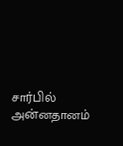சார்பில் அன்னதானம்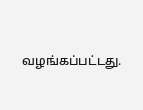வழங்கப்பட்டது.